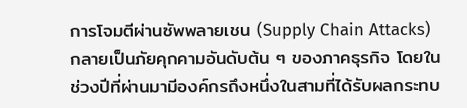การโจมตีผ่านซัพพลายเชน (Supply Chain Attacks) กลายเป็นภัยคุกคามอันดับต้น ๆ ของภาคธุรกิจ โดยในช่วงปีที่ผ่านมามีองค์กรถึงหนึ่งในสามที่ได้รับผลกระทบ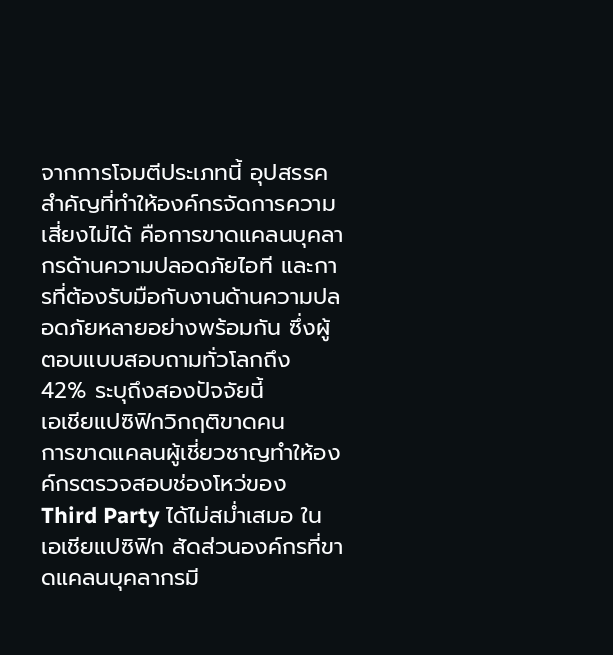จากการโจมตีประเภทนี้ อุปสรรคสำคัญที่ทำให้องค์กรจัดการความเสี่ยงไม่ได้ คือการขาดแคลนบุคลากรด้านความปลอดภัยไอที และการที่ต้องรับมือกับงานด้านความปลอดภัยหลายอย่างพร้อมกัน ซึ่งผู้ตอบแบบสอบถามทั่วโลกถึง 42% ระบุถึงสองปัจจัยนี้
เอเชียแปซิฟิกวิกฤติขาดคน
การขาดแคลนผู้เชี่ยวชาญทำให้องค์กรตรวจสอบช่องโหว่ของ Third Party ได้ไม่สม่ำเสมอ ในเอเชียแปซิฟิก สัดส่วนองค์กรที่ขาดแคลนบุคลากรมี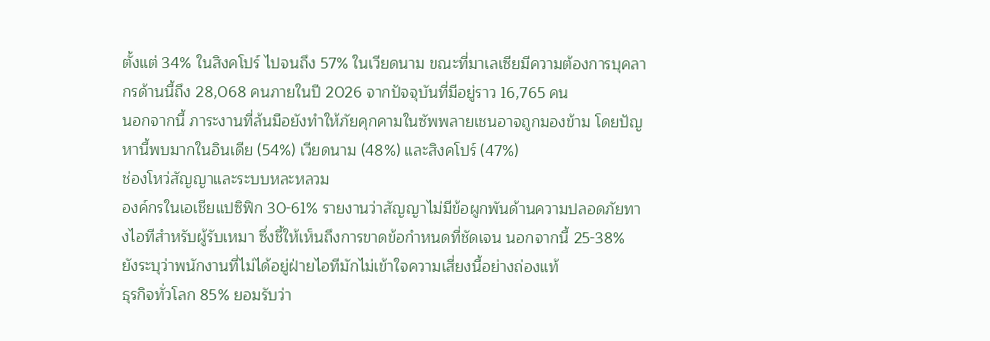ตั้งแต่ 34% ในสิงคโปร์ ไปจนถึง 57% ในเวียดนาม ขณะที่มาเลเซียมีความต้องการบุคลากรด้านนี้ถึง 28,068 คนภายในปี 2026 จากปัจจุบันที่มีอยู่ราว 16,765 คน
นอกจากนี้ ภาระงานที่ล้นมือยังทำให้ภัยคุกคามในซัพพลายเชนอาจถูกมองข้าม โดยปัญหานี้พบมากในอินเดีย (54%) เวียดนาม (48%) และสิงคโปร์ (47%)
ช่องโหว่สัญญาและระบบหละหลวม
องค์กรในเอเชียแปซิฟิก 30-61% รายงานว่าสัญญาไม่มีข้อผูกพันด้านความปลอดภัยทางไอทีสำหรับผู้รับเหมา ซึ่งชี้ให้เห็นถึงการขาดข้อกำหนดที่ชัดเจน นอกจากนี้ 25-38% ยังระบุว่าพนักงานที่ไม่ได้อยู่ฝ่ายไอทีมักไม่เข้าใจความเสี่ยงนี้อย่างถ่องแท้
ธุรกิจทั่วโลก 85% ยอมรับว่า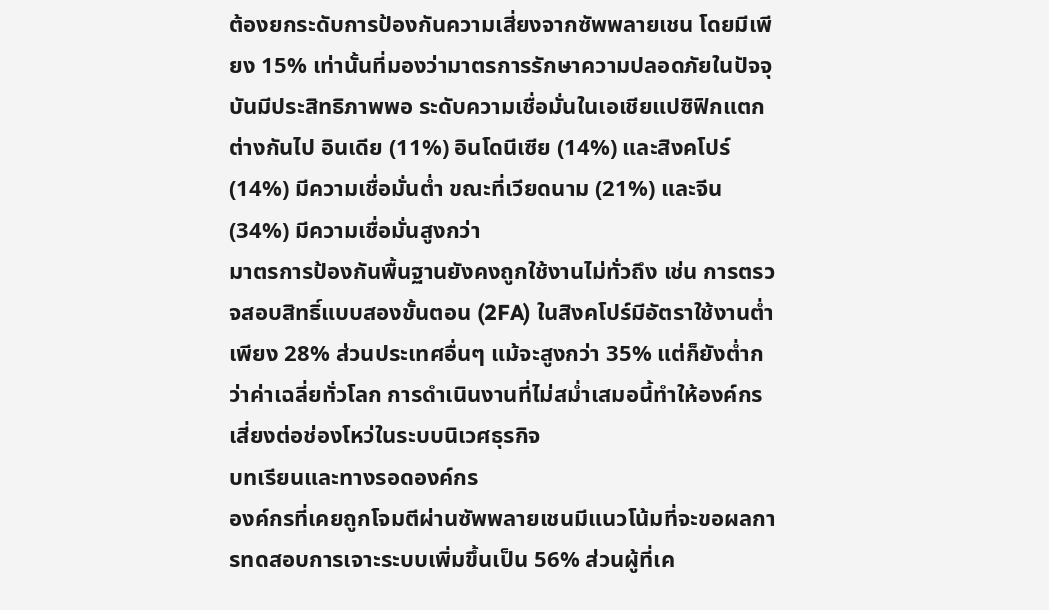ต้องยกระดับการป้องกันความเสี่ยงจากซัพพลายเชน โดยมีเพียง 15% เท่านั้นที่มองว่ามาตรการรักษาความปลอดภัยในปัจจุบันมีประสิทธิภาพพอ ระดับความเชื่อมั่นในเอเชียแปซิฟิกแตกต่างกันไป อินเดีย (11%) อินโดนีเซีย (14%) และสิงคโปร์ (14%) มีความเชื่อมั่นต่ำ ขณะที่เวียดนาม (21%) และจีน (34%) มีความเชื่อมั่นสูงกว่า
มาตรการป้องกันพื้นฐานยังคงถูกใช้งานไม่ทั่วถึง เช่น การตรวจสอบสิทธิ์แบบสองขั้นตอน (2FA) ในสิงคโปร์มีอัตราใช้งานต่ำเพียง 28% ส่วนประเทศอื่นๆ แม้จะสูงกว่า 35% แต่ก็ยังต่ำกว่าค่าเฉลี่ยทั่วโลก การดำเนินงานที่ไม่สม่ำเสมอนี้ทำให้องค์กรเสี่ยงต่อช่องโหว่ในระบบนิเวศธุรกิจ
บทเรียนและทางรอดองค์กร
องค์กรที่เคยถูกโจมตีผ่านซัพพลายเชนมีแนวโน้มที่จะขอผลการทดสอบการเจาะระบบเพิ่มขึ้นเป็น 56% ส่วนผู้ที่เค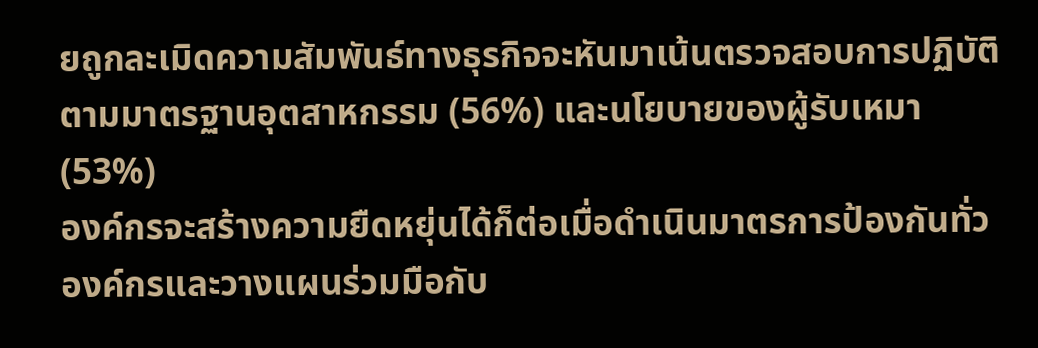ยถูกละเมิดความสัมพันธ์ทางธุรกิจจะหันมาเน้นตรวจสอบการปฏิบัติตามมาตรฐานอุตสาหกรรม (56%) และนโยบายของผู้รับเหมา (53%)
องค์กรจะสร้างความยืดหยุ่นได้ก็ต่อเมื่อดำเนินมาตรการป้องกันทั่วองค์กรและวางแผนร่วมมือกับ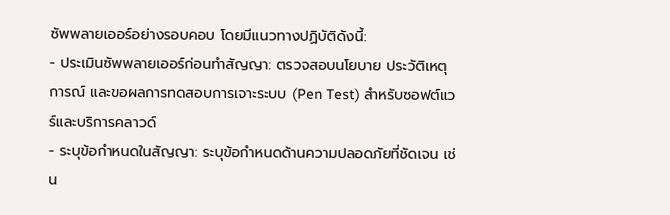ซัพพลายเออร์อย่างรอบคอบ โดยมีแนวทางปฏิบัติดังนี้:
- ประเมินซัพพลายเออร์ก่อนทำสัญญา: ตรวจสอบนโยบาย ประวัติเหตุการณ์ และขอผลการทดสอบการเจาะระบบ (Pen Test) สำหรับซอฟต์แวร์และบริการคลาวด์
- ระบุข้อกำหนดในสัญญา: ระบุข้อกำหนดด้านความปลอดภัยที่ชัดเจน เช่น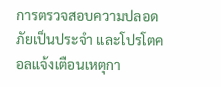การตรวจสอบความปลอดภัยเป็นประจำ และโปรโตคอลแจ้งเตือนเหตุกา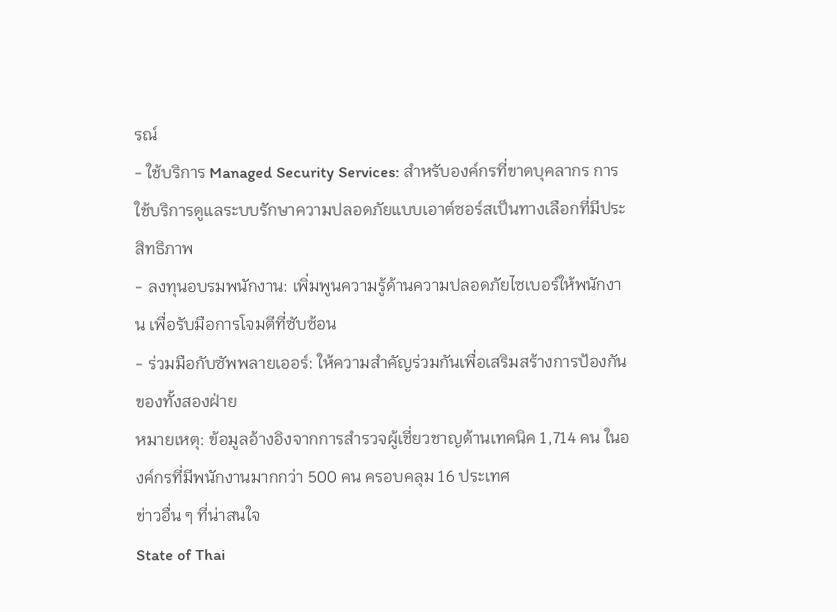รณ์
- ใช้บริการ Managed Security Services: สำหรับองค์กรที่ขาดบุคลากร การใช้บริการดูแลระบบรักษาความปลอดภัยแบบเอาต์ซอร์สเป็นทางเลือกที่มีประสิทธิภาพ
- ลงทุนอบรมพนักงาน: เพิ่มพูนความรู้ด้านความปลอดภัยไซเบอร์ให้พนักงาน เพื่อรับมือการโจมตีที่ซับซ้อน
- ร่วมมือกับซัพพลายเออร์: ให้ความสำคัญร่วมกันเพื่อเสริมสร้างการป้องกันของทั้งสองฝ่าย
หมายเหตุ: ข้อมูลอ้างอิงจากการสำรวจผู้เชี่ยวชาญด้านเทคนิค 1,714 คน ในองค์กรที่มีพนักงานมากกว่า 500 คน ครอบคลุม 16 ประเทศ
ข่าวอื่น ๆ ที่น่าสนใจ
State of Thai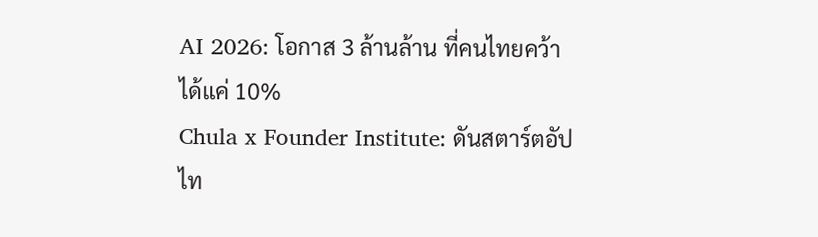AI 2026: โอกาส 3 ล้านล้าน ที่คนไทยคว้าได้แค่ 10%
Chula x Founder Institute: ดันสตาร์ตอัปไท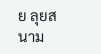ย ลุยสนาม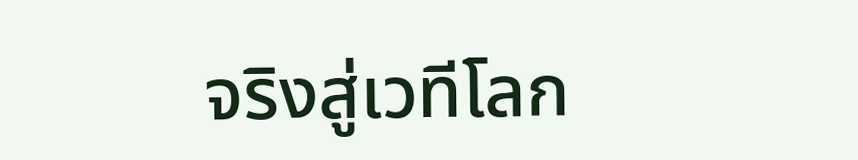จริงสู่เวทีโลก